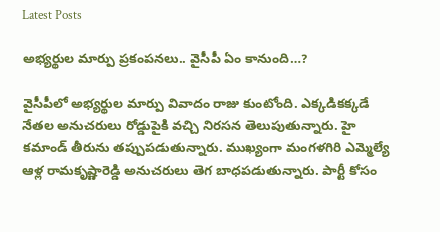Latest Posts

అభ్యర్థుల మార్పు ప్రకంపనలు.. వైసీపీ ఏం కానుంది…?

వైసీపీలో అభ్యర్థుల మార్పు వివాదం రాజు కుంటోంది. ఎక్కడికక్కడే నేతల అనుచరులు రోడ్డుపైకి వచ్చి నిరసన తెలుపుతున్నారు. హై కమాండ్ తీరును తప్పుపడుతున్నారు. ముఖ్యంగా మంగళగిరి ఎమ్మెల్యే ఆళ్ల రామకృష్ణారెడ్డి అనుచరులు తెగ బాధపడుతున్నారు. పార్టీ కోసం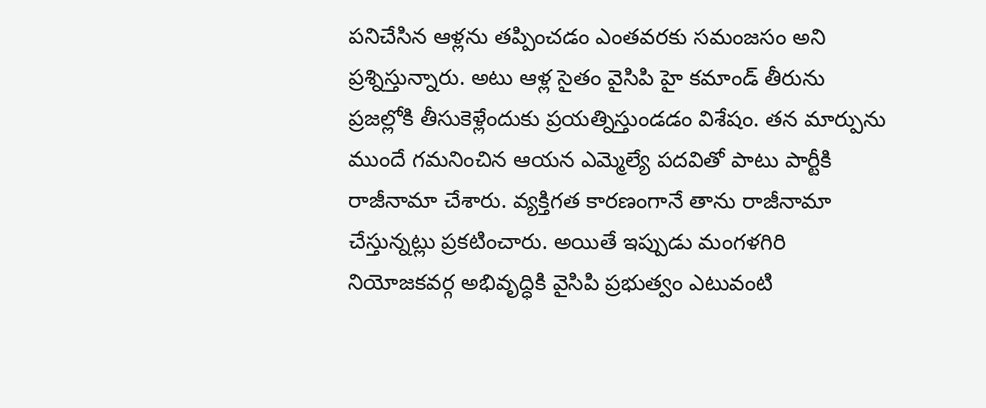పనిచేసిన ఆళ్లను తప్పించడం ఎంతవరకు సమంజసం అని ప్రశ్నిస్తున్నారు. అటు ఆళ్ల సైతం వైసిపి హై కమాండ్ తీరును ప్రజల్లోకి తీసుకెళ్లేందుకు ప్రయత్నిస్తుండడం విశేషం. తన మార్పును ముందే గమనించిన ఆయన ఎమ్మెల్యే పదవితో పాటు పార్టీకి రాజీనామా చేశారు. వ్యక్తిగత కారణంగానే తాను రాజీనామా చేస్తున్నట్లు ప్రకటించారు. అయితే ఇప్పుడు మంగళగిరి నియోజకవర్గ అభివృద్ధికి వైసిపి ప్రభుత్వం ఎటువంటి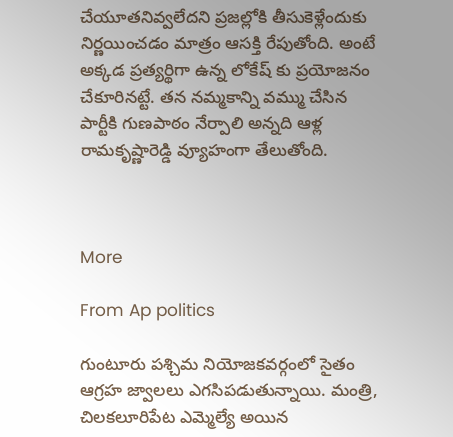చేయూతనివ్వలేదని ప్రజల్లోకి తీసుకెళ్లేందుకు నిర్ణయించడం మాత్రం ఆసక్తి రేపుతోంది. అంటే అక్కడ ప్రత్యర్థిగా ఉన్న లోకేష్ కు ప్రయోజనం చేకూరినట్టే. తన నమ్మకాన్ని వమ్ము చేసిన పార్టీకి గుణపాఠం నేర్పాలి అన్నది ఆళ్ల రామకృష్ణారెడ్డి వ్యూహంగా తేలుతోంది.



More

From Ap politics

గుంటూరు పశ్చిమ నియోజకవర్గంలో సైతం ఆగ్రహ జ్వాలలు ఎగసిపడుతున్నాయి. మంత్రి, చిలకలూరిపేట ఎమ్మెల్యే అయిన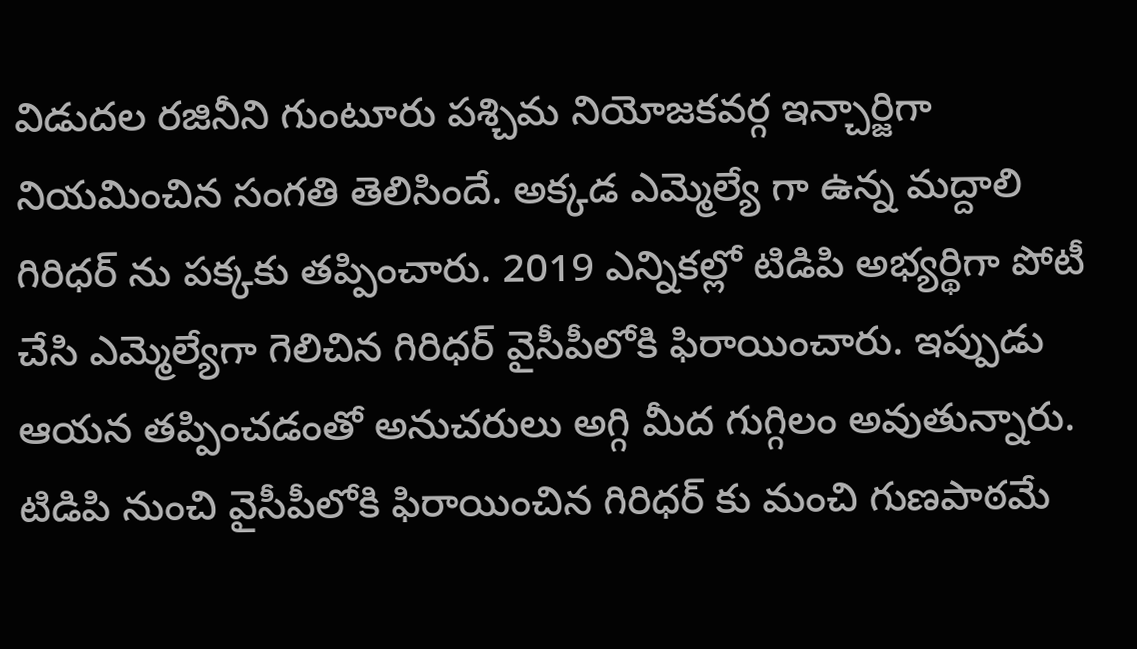విడుదల రజినీని గుంటూరు పశ్చిమ నియోజకవర్గ ఇన్చార్జిగా నియమించిన సంగతి తెలిసిందే. అక్కడ ఎమ్మెల్యే గా ఉన్న మద్దాలి గిరిధర్ ను పక్కకు తప్పించారు. 2019 ఎన్నికల్లో టిడిపి అభ్యర్థిగా పోటీ చేసి ఎమ్మెల్యేగా గెలిచిన గిరిధర్ వైసీపీలోకి ఫిరాయించారు. ఇప్పుడు ఆయన తప్పించడంతో అనుచరులు అగ్గి మీద గుగ్గిలం అవుతున్నారు. టిడిపి నుంచి వైసీపీలోకి ఫిరాయించిన గిరిధర్ కు మంచి గుణపాఠమే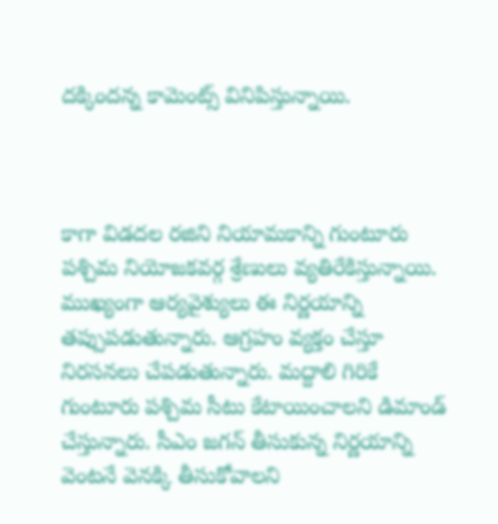దక్కిందన్న కామెంట్స్ వినిపిస్తున్నాయి.



కాగా విడదల రజిని నియామకాన్ని గుంటూరు పశ్చిమ నియోజకవర్గ శ్రేణులు వ్యతిరేకిస్తున్నాయి. ముఖ్యంగా ఆర్యవైశ్యులు ఈ నిర్ణయాన్ని తప్పుపడుతున్నారు. ఆగ్రహం వ్యక్తం చేస్తూ నిరసనలు చేపడుతున్నారు. మద్దాలి గిరికే గుంటూరు పశ్చిమ సీటు కేటాయించాలని డిమాండ్ చేస్తున్నారు. సీఎం జగన్ తీసుకున్న నిర్ణయాన్ని వెంటనే వెనక్కి తీసుకోవాలని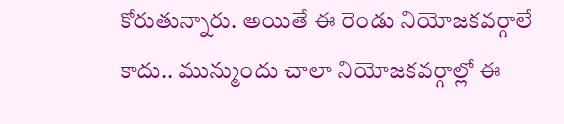కోరుతున్నారు. అయితే ఈ రెండు నియోజకవర్గాలే కాదు.. మున్ముందు చాలా నియోజకవర్గాల్లో ఈ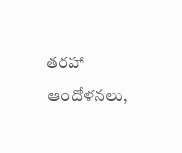తరహా ఆందోళనలు,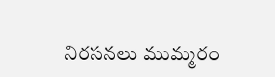నిరసనలు ముమ్మరం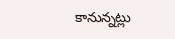కానున్నట్లు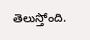తెలుస్తోంది.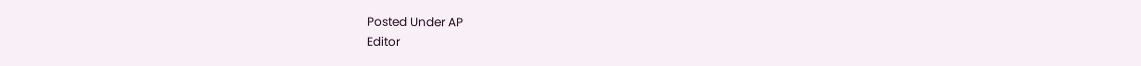Posted Under AP
Editor